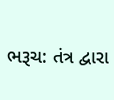ભરૂચ: તંત્ર દ્વારા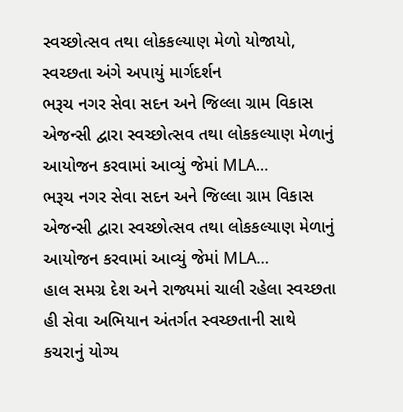સ્વચ્છોત્સવ તથા લોકકલ્યાણ મેળો યોજાયો, સ્વચ્છતા અંગે અપાયું માર્ગદર્શન
ભરૂચ નગર સેવા સદન અને જિલ્લા ગ્રામ વિકાસ એજન્સી દ્વારા સ્વચ્છોત્સવ તથા લોકકલ્યાણ મેળાનું આયોજન કરવામાં આવ્યું જેમાં MLA…
ભરૂચ નગર સેવા સદન અને જિલ્લા ગ્રામ વિકાસ એજન્સી દ્વારા સ્વચ્છોત્સવ તથા લોકકલ્યાણ મેળાનું આયોજન કરવામાં આવ્યું જેમાં MLA…
હાલ સમગ્ર દેશ અને રાજ્યમાં ચાલી રહેલા સ્વચ્છતા હી સેવા અભિયાન અંતર્ગત સ્વચ્છતાની સાથે કચરાનું યોગ્ય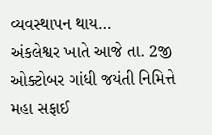વ્યવસ્થાપન થાય…
અંકલેશ્વર ખાતે આજે તા. 2જી ઓક્ટોબર ગાંધી જયંતી નિમિત્તે મહા સફાઈ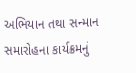અભિયાન તથા સન્માન સમારોહના કાર્યક્રમનું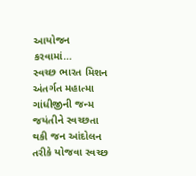આયોજન કરવામાં…
સ્વચ્છ ભારત મિશન અંતર્ગત મહાત્મા ગાંધીજીની જન્મ જયંતીને સ્વચ્છતા થકી જન આંદોલન તરીકે યોજવા સ્વચ્છ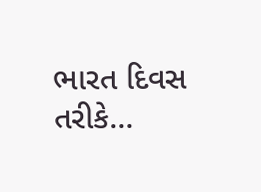ભારત દિવસ તરીકે…